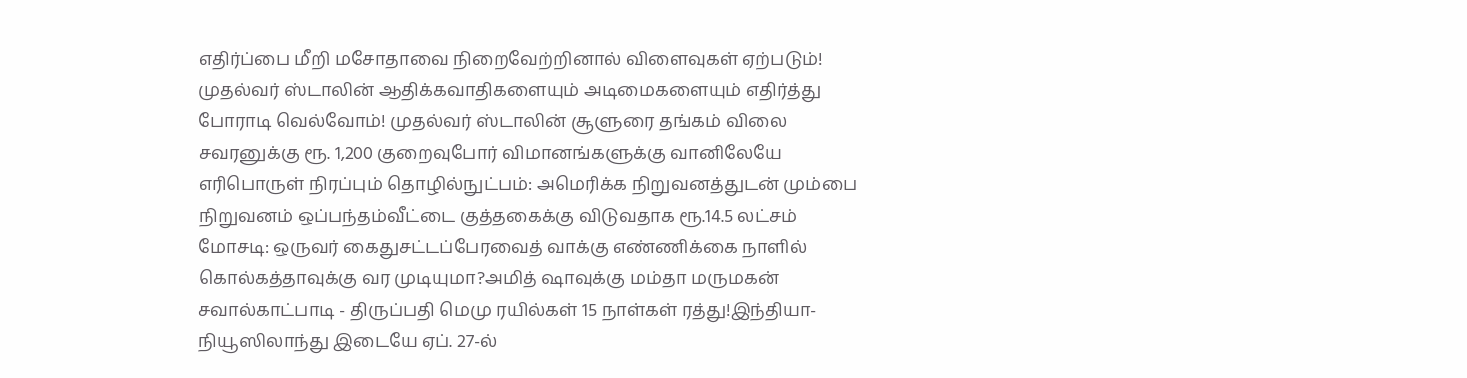எதிர்ப்பை மீறி மசோதாவை நிறைவேற்றினால் விளைவுகள் ஏற்படும்! முதல்வர் ஸ்டாலின் ஆதிக்கவாதிகளையும் அடிமைகளையும் எதிர்த்து போராடி வெல்வோம்! முதல்வர் ஸ்டாலின் சூளுரை தங்கம் விலை சவரனுக்கு ரூ. 1,200 குறைவுபோர் விமானங்களுக்கு வானிலேயே எரிபொருள் நிரப்பும் தொழில்நுட்பம்: அமெரிக்க நிறுவனத்துடன் மும்பை நிறுவனம் ஒப்பந்தம்வீட்டை குத்தகைக்கு விடுவதாக ரூ.14.5 லட்சம் மோசடி: ஒருவர் கைதுசட்டப்பேரவைத் வாக்கு எண்ணிக்கை நாளில் கொல்கத்தாவுக்கு வர முடியுமா?அமித் ஷாவுக்கு மம்தா மருமகன் சவால்காட்பாடி - திருப்பதி மெமு ரயில்கள் 15 நாள்கள் ரத்து!இந்தியா-நியூஸிலாந்து இடையே ஏப். 27-ல்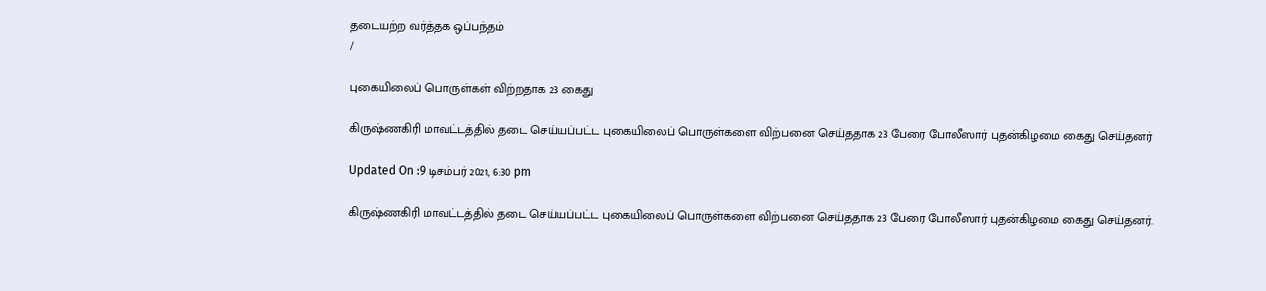தடையற்ற வர்த்தக ஒப்பந்தம்
/

புகையிலைப் பொருள்கள் விற்றதாக 23 கைது

கிருஷ்ணகிரி மாவட்டத்தில் தடை செய்யப்பட்ட புகையிலைப் பொருள்களை விற்பனை செய்ததாக 23 பேரை போலீஸார் புதன்கிழமை கைது செய்தனர்

Updated On :9 டிசம்பர் 2021, 6:30 pm

கிருஷ்ணகிரி மாவட்டத்தில் தடை செய்யப்பட்ட புகையிலைப் பொருள்களை விற்பனை செய்ததாக 23 பேரை போலீஸார் புதன்கிழமை கைது செய்தனர்.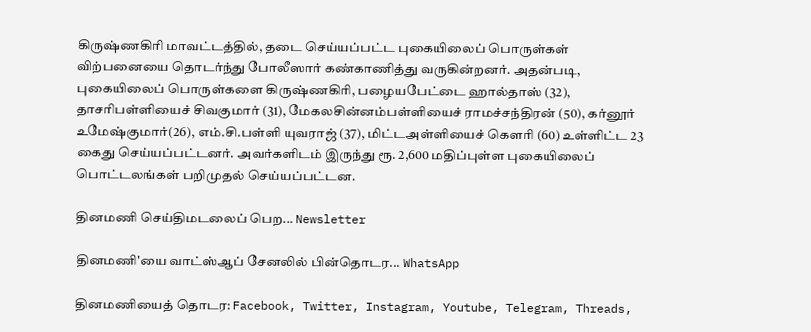கிருஷ்ணகிரி மாவட்டத்தில், தடை செய்யப்பட்ட புகையிலைப் பொருள்கள் விற்பனையை தொடர்ந்து போலீஸார் கண்காணித்து வருகின்றனர். அதன்படி, புகையிலைப் பொருள்களை கிருஷ்ணகிரி, பழையபேட்டை ஹால்தாஸ் (32), தாசரிபள்ளியைச் சிவகுமார் (31), மேகலசின்னம்பள்ளியைச் ராமச்சந்திரன் (50), கர்னூர் உமேஷ்குமார்(26), எம்.சி.பள்ளி யுவராஜ் (37), மிட்டஅள்ளியைச் கௌரி (60) உள்ளிட்ட 23 கைது செய்யப்பட்டனர். அவர்களிடம் இருந்து ரூ. 2,600 மதிப்புள்ள புகையிலைப் பொட்டலங்கள் பறிமுதல் செய்யப்பட்டன.

தினமணி செய்திமடலைப் பெற... Newsletter

தினமணி'யை வாட்ஸ்ஆப் சேனலில் பின்தொடர... WhatsApp

தினமணியைத் தொடர: Facebook, Twitter, Instagram, Youtube, Telegram, Threads,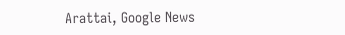Arattai, Google News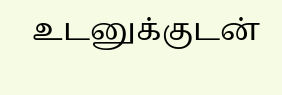உடனுக்குடன்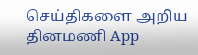செய்திகளை அறிய தினமணி App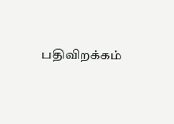பதிவிறக்கம்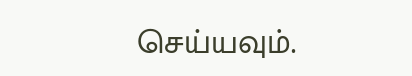செய்யவும்.